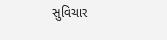સુવિચાર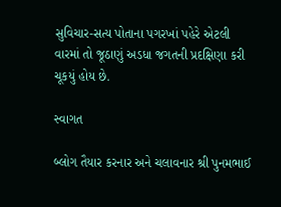સુવિચાર-સત્ય પોતાના પગરખાં પહેરે એટલી વારમાં તો જૂઠાણું અડધા જગતની પ્રદક્ષિણા કરી ચૂકયું હોય છે.

સ્વાગત

બ્લોગ તૈયાર કરનાર અને ચલાવનાર શ્રી પુનમભાઈ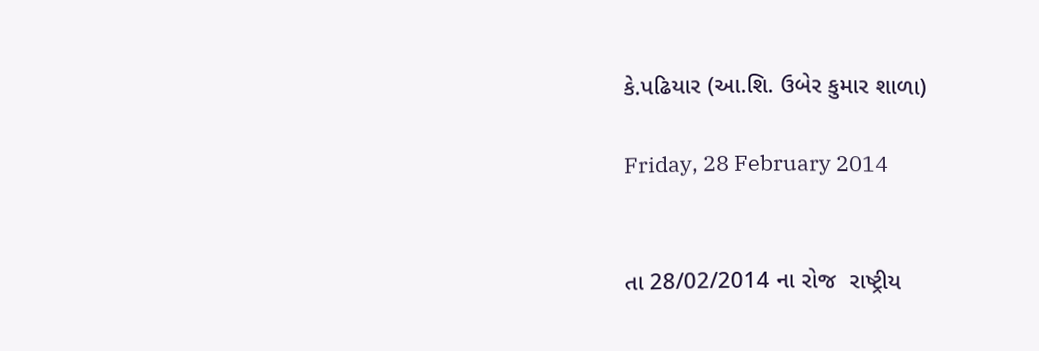કે.પઢિયાર (આ.શિ. ઉબેર કુમાર શાળા)

Friday, 28 February 2014


તા 28/02/2014 ના રોજ  રાષ્ટ્રીય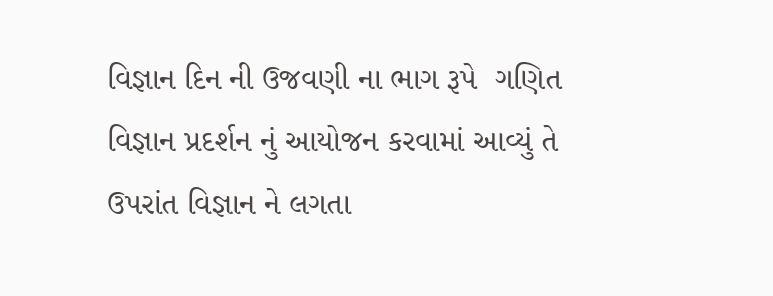વિજ્ઞાન દિન ની ઉજવણી ના ભાગ રૂપે  ગણિત વિજ્ઞાન પ્રદર્શન નું આયોજન કરવામાં આવ્યું તે ઉપરાંત વિજ્ઞાન ને લગતા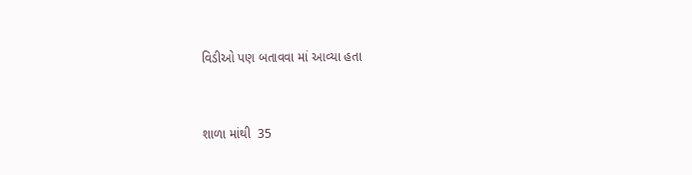વિડીઓ પણ બતાવવા માં આવ્યા હતા


શાળા માંથી  35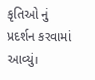કૃતિઓ નું પ્રદર્શન કરવામાં આવ્યું।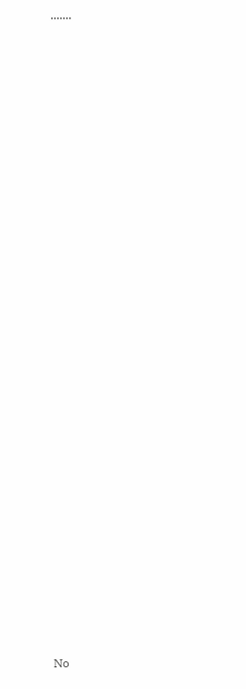.......


























No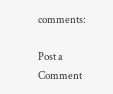comments:

Post a Comment